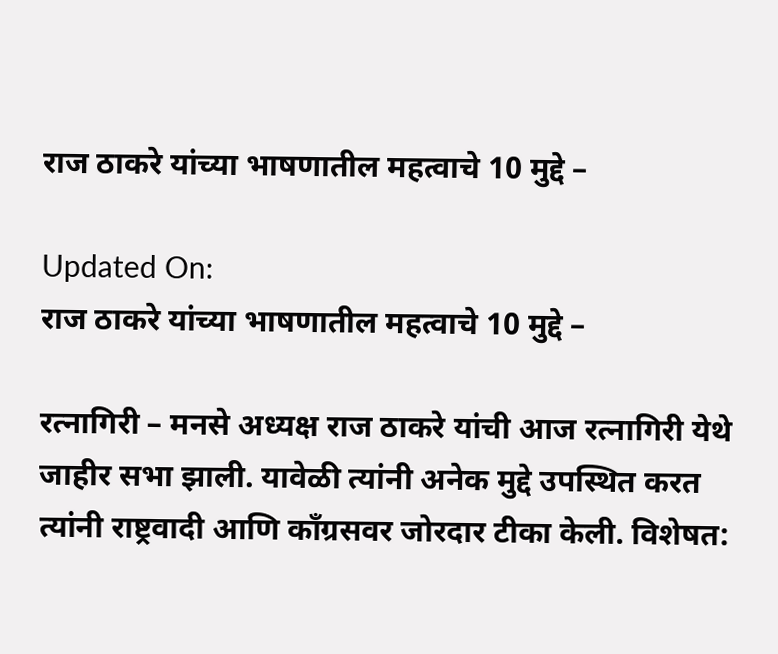राज ठाकरे यांच्या भाषणातील महत्वाचे 10 मुद्दे –

Updated On:
राज ठाकरे यांच्या भाषणातील महत्वाचे 10 मुद्दे –

रत्नागिरी – मनसे अध्यक्ष राज ठाकरे यांची आज रत्नागिरी येथे जाहीर सभा झाली. यावेळी त्यांनी अनेक मुद्दे उपस्थित करत त्यांनी राष्ट्रवादी आणि कॉंग्रसवर जोरदार टीका केली. विशेषत: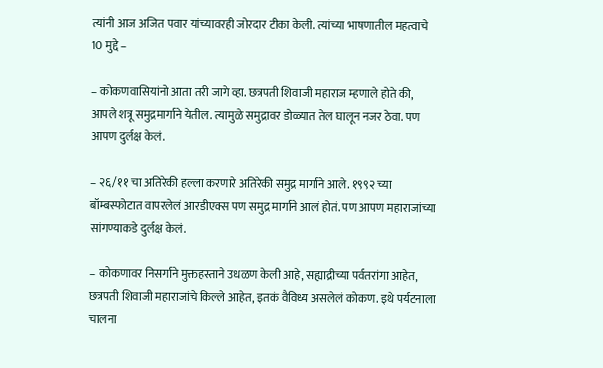त्यांनी आज अजित पवार यांच्यावरही जोरदार टीका केली. त्यांच्या भाषणातील महत्वाचे 10 मुद्दे –

– कोकणवासियांनो आता तरी जागे व्हा. छत्रपती शिवाजी महाराज म्हणाले होते की, आपले शत्रू समुद्रमार्गाने येतील. त्यामुळे समुद्रावर डोळ्यात तेल घालून नजर ठेवा. पण आपण दुर्लक्ष केलं.

– २६/११ चा अतिरेकी हल्ला करणारे अतिरेकी समुद्र मार्गाने आले. १९९२ च्या बॉम्बस्फोटात वापरलेलं आरडीएक्स पण समुद्र मार्गाने आलं होतं. पण आपण महाराजांच्या सांगण्याकडे दुर्लक्ष केलं.

– कोकणावर निसर्गाने मुक्तहस्ताने उधळण केली आहे, सह्याद्रीच्या पर्वतरांगा आहेत, छत्रपती शिवाजी महाराजांचे किल्ले आहेत, इतकं वैविध्य असलेलं कोकण. इथे पर्यटनाला चालना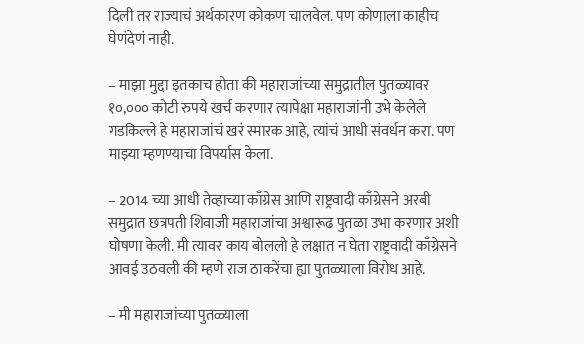दिली तर राज्याचं अर्थकारण कोकण चालवेल. पण कोणाला काहीच घेणंदेणं नाही.

– माझा मुद्दा इतकाच होता की महाराजांच्या समुद्रातील पुतळ्यावर १०,००० कोटी रुपये खर्च करणार त्यापेक्षा महाराजांनी उभे केलेले गडकिल्ले हे महाराजांचं खरं स्मारक आहे, त्यांचं आधी संवर्धन करा. पण माझ्या म्हणण्याचा विपर्यास केला.

– 2014 च्या आधी तेव्हाच्या काँग्रेस आणि राष्ट्रवादी काँग्रेसने अरबी समुद्रात छत्रपती शिवाजी महाराजांचा अश्वारूढ पुतळा उभा करणार अशी घोषणा केली. मी त्यावर काय बोललो हे लक्षात न घेता राष्ट्रवादी काँग्रेसने आवई उठवली की म्हणे राज ठाकरेंचा ह्या पुतळ्याला विरोध आहे.

– मी महाराजांच्या पुतळ्याला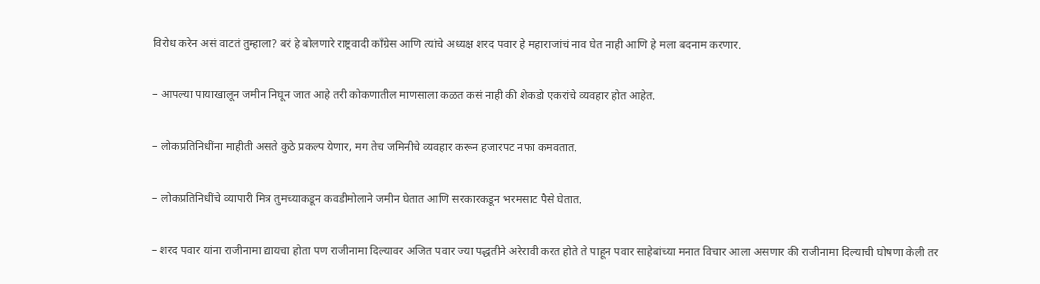विरोध करेन असं वाटतं तुम्हाला? बरं हे बोलणारे राष्ट्रवादी काँग्रेस आणि त्यांचे अध्यक्ष शरद पवार हे महाराजांचं नाव घेत नाही आणि हे मला बदनाम करणार.

– आपल्या पायाखालून जमीन निघून जात आहे तरी कोकणातील माणसाला कळत कसं नाही की शेकडो एकरांचे व्यवहार होत आहेत.

– लोकप्रतिनिधींना माहीती असते कुठे प्रकल्प येणार, मग तेच जमिनीचे व्यवहार करून हजारपट नफा कमवतात.

– लोकप्रतिनिधींचे व्यापारी मित्र तुमच्याकडून कवडीमोलाने जमीन घेतात आणि सरकारकडून भरमसाट पैसे घेतात.

– शरद पवार यांना राजीनामा द्यायचा होता पण राजीनामा दिल्यावर अजित पवार ज्या पद्धतीने अरेरावी करत होते ते पाहून पवार साहेबांच्या मनात विचार आला असणार की राजीनामा दिल्याची घोषणा केली तर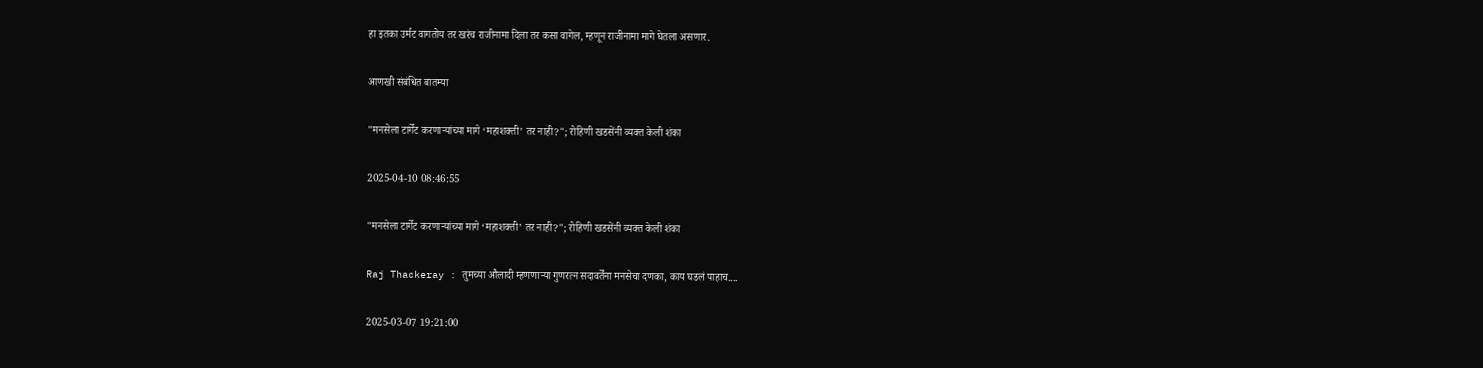हा इतका उर्मट वागतोय तर खरंच राजीनामा दिला तर कसा वागेल, म्हणून राजीनामा मागे घेतला असणार.

आणखी संबंधित बातम्या

"मनसेला टार्गेट करणाऱ्यांच्या मागे ‘महाशक्ती’ तर नाही?"; रोहिणी खडसेंनी व्यक्त केली शंका

2025-04-10 08:46:55

"मनसेला टार्गेट करणाऱ्यांच्या मागे ‘महाशक्ती’ तर नाही?"; रोहिणी खडसेंनी व्यक्त केली शंका

Raj Thackeray : तुमच्या औलादी म्हणणाऱ्या गुणरत्न सदावर्तेंना मनसेचा दणका, काय घडलं पाहाच....

2025-03-07 19:21:00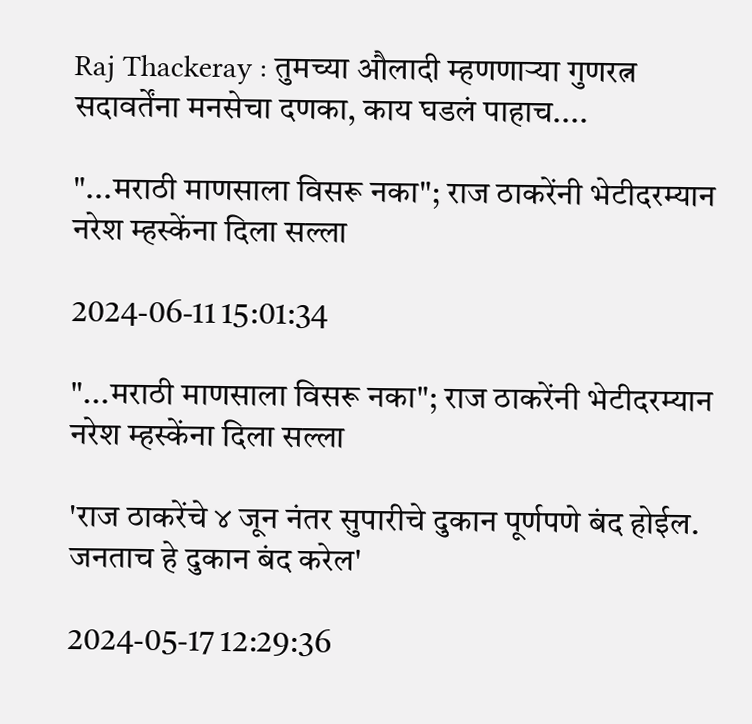Raj Thackeray : तुमच्या औलादी म्हणणाऱ्या गुणरत्न सदावर्तेंना मनसेचा दणका, काय घडलं पाहाच....

"...मराठी माणसाला विसरू नका"; राज ठाकरेंनी भेटीदरम्यान नरेश म्हस्केंना दिला सल्ला

2024-06-11 15:01:34

"...मराठी माणसाला विसरू नका"; राज ठाकरेंनी भेटीदरम्यान नरेश म्हस्केंना दिला सल्ला

'राज ठाकरेंचे ४ जून नंतर सुपारीचे दुकान पूर्णपणे बंद होईल. जनताच हे दुकान बंद करेल'

2024-05-17 12:29:36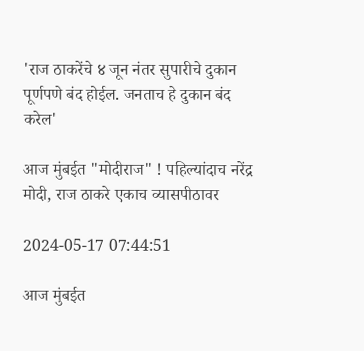'राज ठाकरेंचे ४ जून नंतर सुपारीचे दुकान पूर्णपणे बंद होईल. जनताच हे दुकान बंद करेल'

आज मुंबईत "मोदीराज" ! पहिल्यांदाच नरेंद्र मोदी, राज ठाकरे एकाच व्यासपीठावर

2024-05-17 07:44:51

आज मुंबईत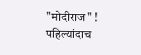"मोदीराज" ! पहिल्यांदाच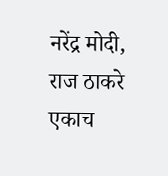नरेंद्र मोदी, राज ठाकरे एकाच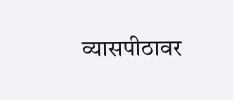व्यासपीठावर